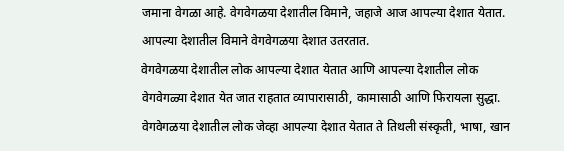जमाना वेगळा आहे. वेगवेगळया देशातील विमाने, जहाजे आज आपल्या देशात येतात. आपल्या देशातील विमाने वेगवेगळया देशात उतरतात.
वेगवेगळया देशातील लोक आपल्या देशात येतात आणि आपल्या देशातील लोक वेगवेगळ्या देशात येत जात राहतात व्यापारासाठी, कामासाठी आणि फिरायला सुद्धा.
वेगवेगळया देशातील लोक जेव्हा आपल्या देशात येतात ते तिथली संस्कृती, भाषा, खान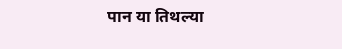पान या तिथल्या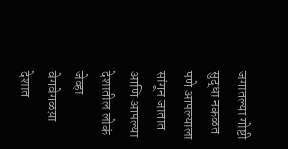जगातल्या गोष्टी सुद्धा नकळत पणे आपल्याला सांगून जातात आणि आपल्या देशातील लोकं जेव्हा वेगवेगळय़ा देशात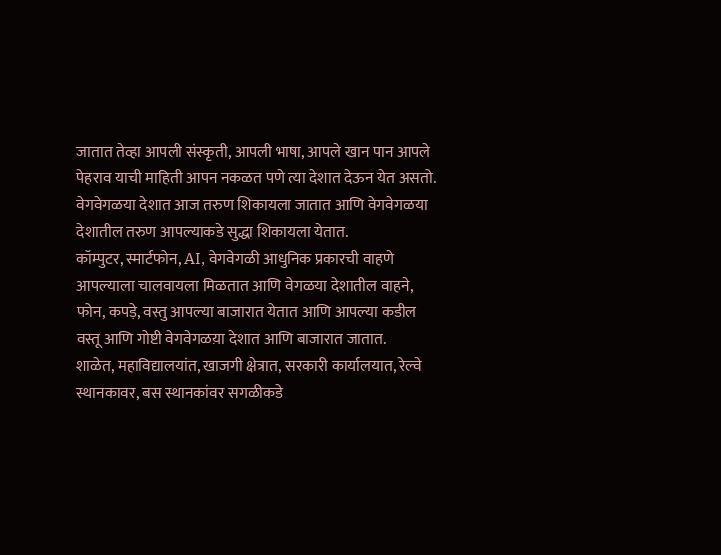जातात तेव्हा आपली संस्कृती, आपली भाषा, आपले खान पान आपले पेहराव याची माहिती आपन नकळत पणे त्या देशात देऊन येत असतो.
वेगवेगळया देशात आज तरुण शिकायला जातात आणि वेगवेगळया देशातील तरुण आपल्याकडे सुद्धा शिकायला येतात.
कॉम्पुटर, स्मार्टफोन, AI, वेगवेगळी आधुनिक प्रकारची वाहणे आपल्याला चालवायला मिळतात आणि वेगळया देशातील वाहने, फोन, कपड़े, वस्तु आपल्या बाजारात येतात आणि आपल्या कडील वस्तू आणि गोष्टी वेगवेगळय़ा देशात आणि बाजारात जातात.
शाळेत, महाविद्यालयांत, खाजगी क्षेत्रात, सरकारी कार्यालयात, रेल्वे स्थानकावर, बस स्थानकांवर सगळीकडे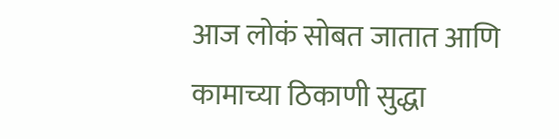आज लोकं सोबत जातात आणि कामाच्या ठिकाणी सुद्धा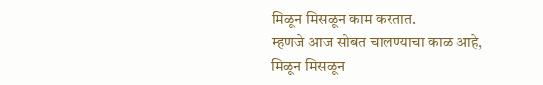मिळून मिसळून काम करतात.
म्हणजे आज सोबत चालण्याचा काळ आहे, मिळून मिसळून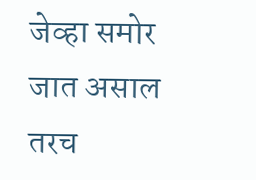जेव्हा समोर जात असाल तरच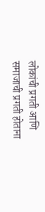लोकांची प्रगती आणि समाजाची प्रगती होताना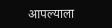आपल्याला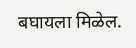बघायला मिळेल.